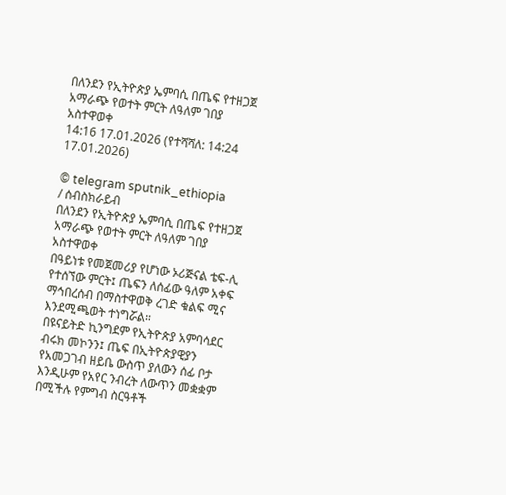በለንደን የኢትዮጵያ ኤምባሲ በጤፍ የተዘጋጀ አማራጭ የወተት ምርት ለዓለም ገበያ አስተዋወቀ
14:16 17.01.2026 (የተሻሻለ: 14:24 17.01.2026)

© telegram sputnik_ethiopia
/ ሰብስክራይብ
በለንደን የኢትዮጵያ ኤምባሲ በጤፍ የተዘጋጀ አማራጭ የወተት ምርት ለዓለም ገበያ አስተዋወቀ
በዓይነቱ የመጀመሪያ የሆነው ኦሪጅናል ቴፍ-ሊ የተሰኘው ምርት፤ ጤፍን ለሰፊው ዓለም አቀፍ ማኅበረሰብ በማስተዋወቅ ረገድ ቁልፍ ሚና እንደሚጫወት ተነግሯል።
በዩናይትድ ኪንግደም የኢትዮጵያ አምባሳደር ብሩክ መኮንን፤ ጤፍ በኢትዮጵያዊያን የአመጋገብ ዘይቤ ውስጥ ያለውን ሰፊ ቦታ እንዲሁም የአየር ንብረት ለውጥን መቋቋም በሚችሉ የምግብ ስርዓቶች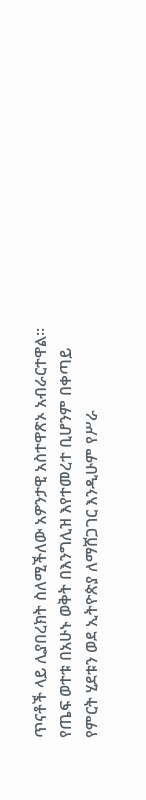ጥናቶች ላይ ሊያበረክት ስለሚችለው አዎንታዊ አስተዋጽኦ አብራርተዋል፡፡
የጤፍ ወተቱ በአሁኑ ወቅት በእንግሊዝ እየተመረተ ቢሆንም በቀጣይ የምርት ሂደቱን ወደ ኢትዮጵያ ለማሸጋገር እንዲሁም የሥራ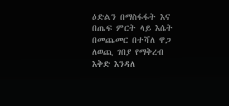ዕድልን በማስፋፋት እና በጤፍ ምርት ላይ እሴት በመጨመር በተሻለ ዋጋ ለወጪ ገበያ የማቅረብ እቅድ እንዳለ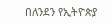በለንደን የኢትዮጵያ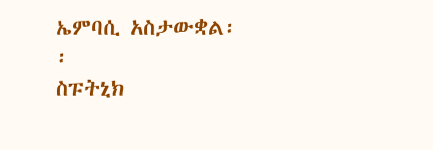ኤምባሲ አስታውቋል፡፡
ስፑትኒክ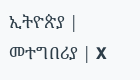ኢትዮጵያ | መተግበሪያ | X